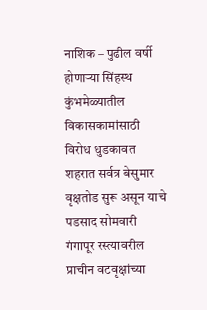नाशिक – पुढील वर्षी होणाऱ्या सिंहस्थ कुंभमेळ्यातील विकासकामांसाठी विरोध धुडकावत शहरात सर्वत्र बेसुमार वृक्षतोड सुरू असून याचे पडसाद सोमवारी गंगापूर रस्त्यावरील प्राचीन वटवृक्षांच्या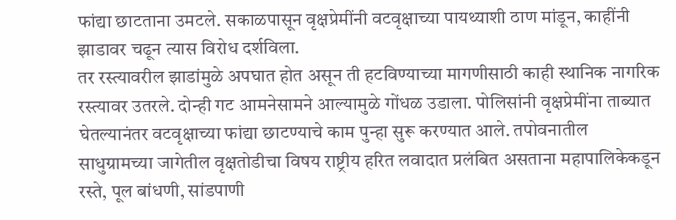फांद्या छाटताना उमटले. सकाळपासून वृक्षप्रेमींनी वटवृक्षाच्या पायथ्याशी ठाण मांडून, काहींनी झाडावर चढून त्यास विरोध दर्शविला.
तर रस्त्यावरील झाडांमुळे अपघात होत असून ती हटविण्याच्या मागणीसाठी काही स्थानिक नागरिक रस्त्यावर उतरले. दोन्ही गट आमनेसामने आल्यामुळे गोंधळ उडाला. पोलिसांनी वृक्षप्रेमींना ताब्यात घेतल्यानंतर वटवृक्षाच्या फांद्या छाटण्याचे काम पुन्हा सुरू करण्यात आले. तपोवनातील साधुग्रामच्या जागेतील वृक्षतोडीचा विषय राष्ट्रीय हरित लवादात प्रलंबित असताना महापालिकेकडून रस्ते, पूल बांधणी, सांडपाणी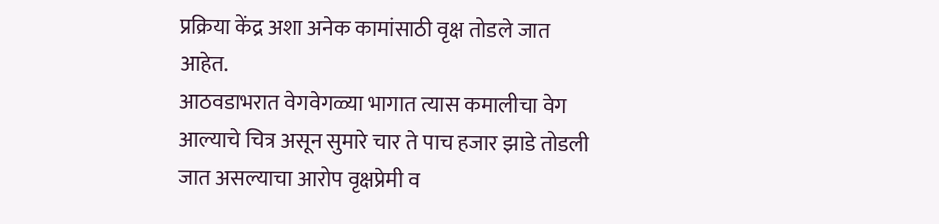प्रक्रिया केंद्र अशा अनेक कामांसाठी वृक्ष तोडले जात आहेत.
आठवडाभरात वेगवेगळ्या भागात त्यास कमालीचा वेग आल्याचे चित्र असून सुमारे चार ते पाच हजार झाडे तोडली जात असल्याचा आरोप वृक्षप्रेमी व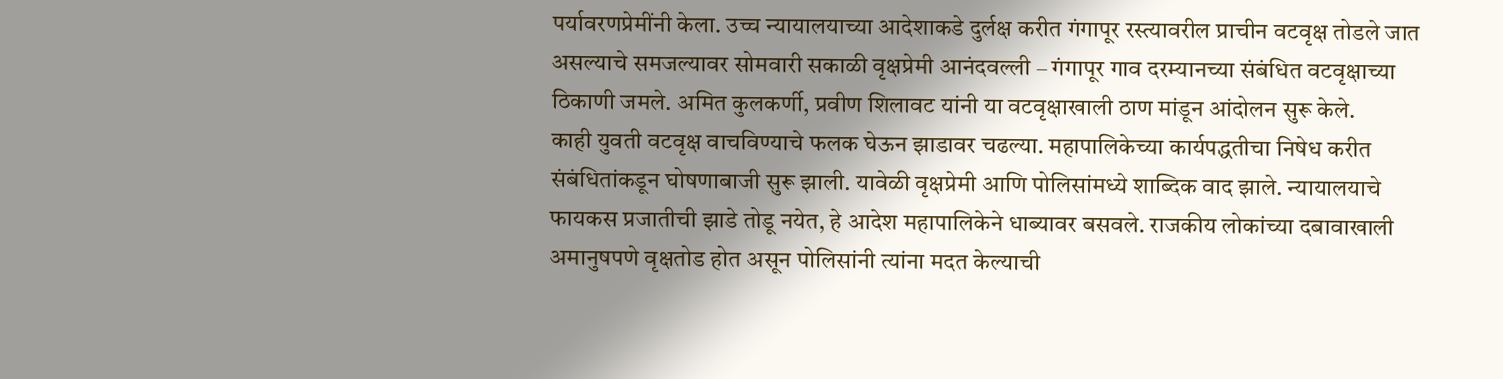पर्यावरणप्रेमींनी केला. उच्च न्यायालयाच्या आदेशाकडे दुर्लक्ष करीत गंगापूर रस्त्यावरील प्राचीन वटवृक्ष तोडले जात असल्याचे समजल्यावर सोमवारी सकाळी वृक्षप्रेमी आनंदवल्ली – गंगापूर गाव दरम्यानच्या संबंधित वटवृक्षाच्या ठिकाणी जमले. अमित कुलकर्णी, प्रवीण शिलावट यांनी या वटवृक्षाखाली ठाण मांडून आंदोलन सुरू केले.
काही युवती वटवृक्ष वाचविण्याचे फलक घेऊन झाडावर चढल्या. महापालिकेच्या कार्यपद्धतीचा निषेध करीत संबंधितांकडून घोषणाबाजी सुरू झाली. यावेळी वृक्षप्रेमी आणि पोलिसांमध्ये शाब्दिक वाद झाले. न्यायालयाचे फायकस प्रजातीची झाडे तोडू नयेत, हे आदेश महापालिकेने धाब्यावर बसवले. राजकीय लोकांच्या दबावाखाली अमानुषपणे वृक्षतोड होत असून पोलिसांनी त्यांना मदत केल्याची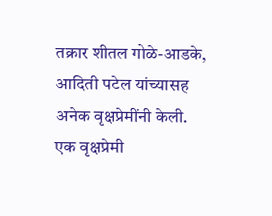तक्रार शीतल गोळे-आडके, आदिती पटेल यांच्यासह अनेक वृक्षप्रेमींनी केली.
एक वृक्षप्रेमी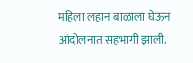महिला लहान बाळाला घेऊन आंदोलनात सहभागी झाली.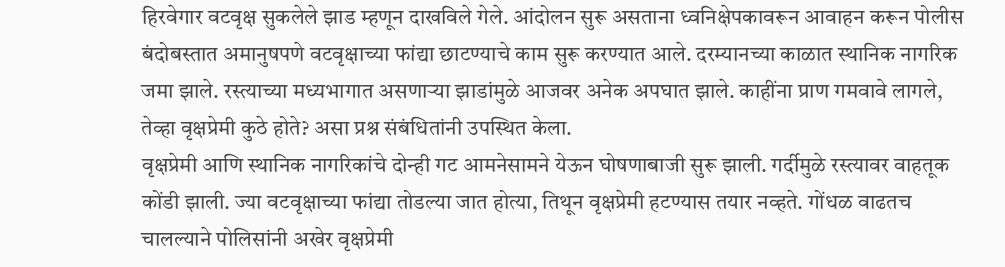हिरवेगार वटवृक्ष सुकलेले झाड म्हणून दाखविले गेले. आंदोलन सुरू असताना ध्वनिक्षेपकावरून आवाहन करून पोलीस बंदोबस्तात अमानुषपणे वटवृक्षाच्या फांद्या छाटण्याचे काम सुरू करण्यात आले. दरम्यानच्या काळात स्थानिक नागरिक जमा झाले. रस्त्याच्या मध्यभागात असणाऱ्या झाडांमुळे आजवर अनेक अपघात झाले. काहींना प्राण गमवावे लागले, तेव्हा वृक्षप्रेमी कुठे होते? असा प्रश्न संबंधितांनी उपस्थित केला.
वृक्षप्रेमी आणि स्थानिक नागरिकांचे दोन्ही गट आमनेसामने येऊन घोषणाबाजी सुरू झाली. गर्दीमुळे रस्त्यावर वाहतूक कोंडी झाली. ज्या वटवृक्षाच्या फांद्या तोडल्या जात होत्या, तिथून वृक्षप्रेमी हटण्यास तयार नव्हते. गोंधळ वाढतच चालल्याने पोलिसांनी अखेर वृक्षप्रेमी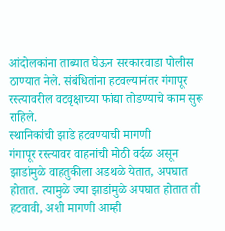आंदोलकांना ताब्यात घेऊन सरकारवाडा पोलीस ठाण्यात नेले. संबंधितांना हटवल्यानंतर गंगापूर रस्त्यावरील वटवृक्षाच्या फांद्या तोडण्याचे काम सुरू राहिले.
स्थानिकांची झाडे हटवण्याची मागणी
गंगापूर रस्त्यावर वाहनांची मोठी वर्दळ असून झाडांमुळे वाहतुकीला अडथळे येतात, अपघात होतात. त्यामुळे ज्या झाडांमुळे अपघात होतात ती हटवावी, अशी मागणी आम्ही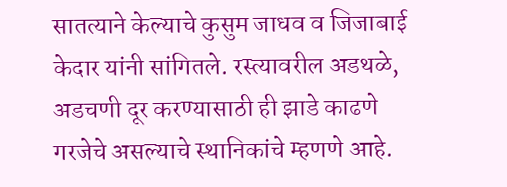सातत्याने केल्याचे कुसुम जाधव व जिजाबाई केदार यांनी सांगितले. रस्त्यावरील अडथळे, अडचणी दूर करण्यासाठी ही झाडे काढणे गरजेचे असल्याचे स्थानिकांचे म्हणणे आहे.